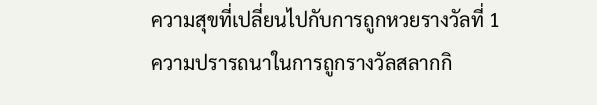ความสุขที่เปลี่ยนไปกับการถูกหวยรางวัลที่ 1
ความปรารถนาในการถูกรางวัลสลากกิ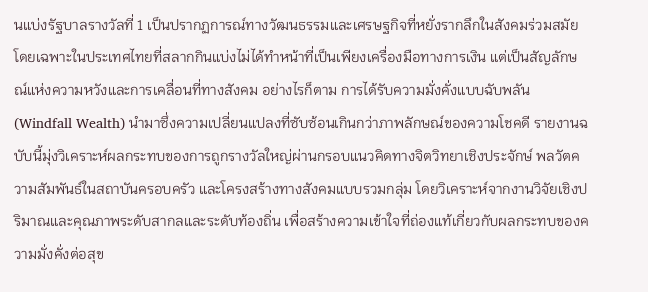นแบ่งรัฐบาลรางวัลที่ 1 เป็นปรากฏการณ์ทางวัฒนธรรมและเศรษฐกิจที่หยั่งรากลึกในสังคมร่วมสมัย โดยเฉพาะในประเทศไทยที่สลากกินแบ่งไม่ได้ทำหน้าที่เป็นเพียงเครื่องมือทางการเงิน แต่เป็นสัญลักษณ์แห่งความหวังและการเคลื่อนที่ทางสังคม อย่างไรก็ตาม การได้รับความมั่งคั่งแบบฉับพลัน (Windfall Wealth) นำมาซึ่งความเปลี่ยนแปลงที่ซับซ้อนเกินกว่าภาพลักษณ์ของความโชคดี รายงานฉบับนี้มุ่งวิเคราะห์ผลกระทบของการถูกรางวัลใหญ่ผ่านกรอบแนวคิดทางจิตวิทยาเชิงประจักษ์ พลวัตความสัมพันธ์ในสถาบันครอบครัว และโครงสร้างทางสังคมแบบรวมกลุ่ม โดยวิเคราะห์จากงานวิจัยเชิงปริมาณและคุณภาพระดับสากลและระดับท้องถิ่น เพื่อสร้างความเข้าใจที่ถ่องแท้เกี่ยวกับผลกระทบของความมั่งคั่งต่อสุข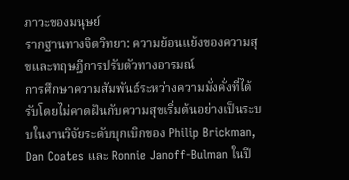ภาวะของมนุษย์
รากฐานทางจิตวิทยา: ความย้อนแย้งของความสุขและทฤษฎีการปรับตัวทางอารมณ์
การศึกษาความสัมพันธ์ระหว่างความมั่งคั่งที่ได้รับโดยไม่คาดฝันกับความสุขเริ่มต้นอย่างเป็นระบบในงานวิจัยระดับบุกเบิกของ Philip Brickman, Dan Coates และ Ronnie Janoff-Bulman ในปี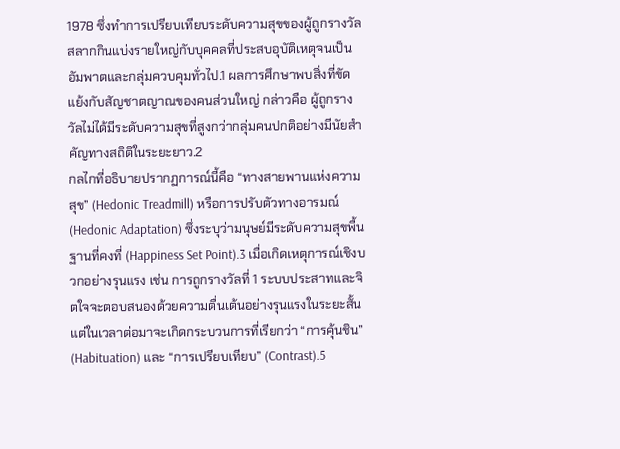1978 ซึ่งทำการเปรียบเทียบระดับความสุขของผู้ถูกรางวัลสลากกินแบ่งรายใหญ่กับบุคคลที่ประสบอุบัติเหตุจนเป็นอัมพาตและกลุ่มควบคุมทั่วไป.1 ผลการศึกษาพบสิ่งที่ขัดแย้งกับสัญชาตญาณของคนส่วนใหญ่ กล่าวคือ ผู้ถูกรางวัลไม่ได้มีระดับความสุขที่สูงกว่ากลุ่มคนปกติอย่างมีนัยสำคัญทางสถิติในระยะยาว.2
กลไกที่อธิบายปรากฏการณ์นี้คือ “ทางสายพานแห่งความสุข” (Hedonic Treadmill) หรือการปรับตัวทางอารมณ์ (Hedonic Adaptation) ซึ่งระบุว่ามนุษย์มีระดับความสุขพื้นฐานที่คงที่ (Happiness Set Point).3 เมื่อเกิดเหตุการณ์เชิงบวกอย่างรุนแรง เช่น การถูกรางวัลที่ 1 ระบบประสาทและจิตใจจะตอบสนองด้วยความตื่นเต้นอย่างรุนแรงในระยะสั้น แต่ในเวลาต่อมาจะเกิดกระบวนการที่เรียกว่า “การคุ้นชิน” (Habituation) และ “การเปรียบเทียบ” (Contrast).5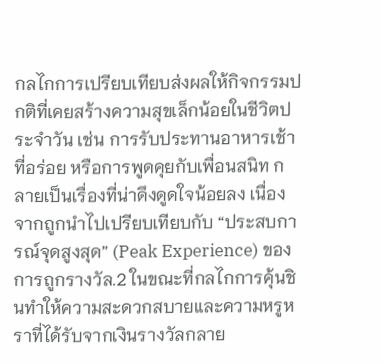กลไกการเปรียบเทียบส่งผลให้กิจกรรมปกติที่เคยสร้างความสุขเล็กน้อยในชีวิตประจำวัน เช่น การรับประทานอาหารเช้าที่อร่อย หรือการพูดคุยกับเพื่อนสนิท กลายเป็นเรื่องที่น่าดึงดูดใจน้อยลง เนื่องจากถูกนำไปเปรียบเทียบกับ “ประสบการณ์จุดสูงสุด” (Peak Experience) ของการถูกรางวัล.2 ในขณะที่กลไกการคุ้นชินทำให้ความสะดวกสบายและความหรูหราที่ได้รับจากเงินรางวัลกลาย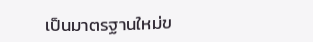เป็นมาตรฐานใหม่ข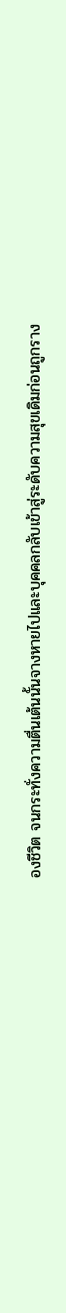องชีวิต จนกระทั่งความตื่นเต้นนั้นจางหายไปและบุคคลกลับเข้าสู่ระดับความสุขเดิมก่อนถูกราง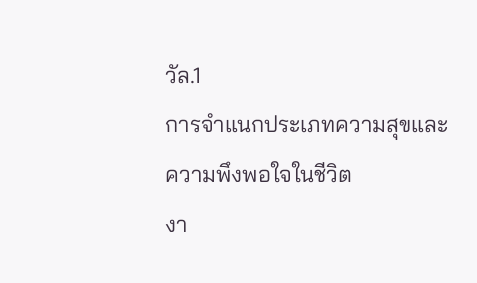วัล.1
การจำแนกประเภทความสุขและความพึงพอใจในชีวิต
งา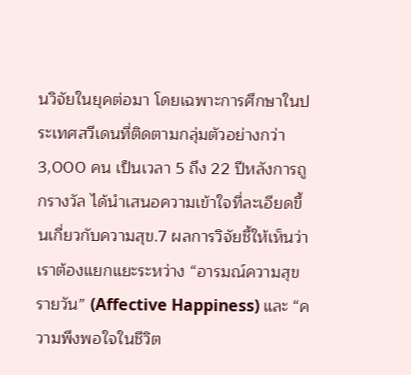นวิจัยในยุคต่อมา โดยเฉพาะการศึกษาในประเทศสวีเดนที่ติดตามกลุ่มตัวอย่างกว่า 3,000 คน เป็นเวลา 5 ถึง 22 ปีหลังการถูกรางวัล ได้นำเสนอความเข้าใจที่ละเอียดขึ้นเกี่ยวกับความสุข.7 ผลการวิจัยชี้ให้เห็นว่าเราต้องแยกแยะระหว่าง “อารมณ์ความสุขรายวัน” (Affective Happiness) และ “ความพึงพอใจในชีวิต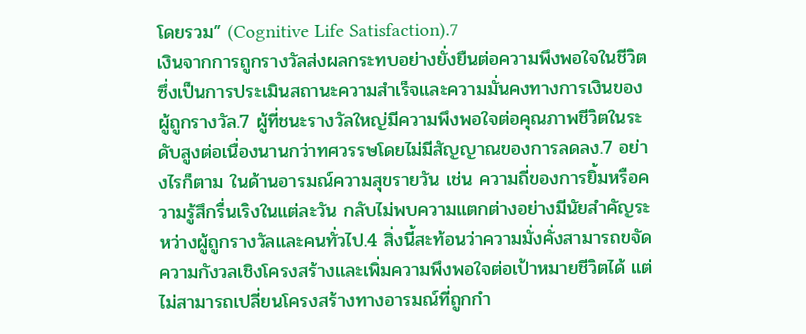โดยรวม” (Cognitive Life Satisfaction).7
เงินจากการถูกรางวัลส่งผลกระทบอย่างยั่งยืนต่อความพึงพอใจในชีวิต ซึ่งเป็นการประเมินสถานะความสำเร็จและความมั่นคงทางการเงินของผู้ถูกรางวัล.7 ผู้ที่ชนะรางวัลใหญ่มีความพึงพอใจต่อคุณภาพชีวิตในระดับสูงต่อเนื่องนานกว่าทศวรรษโดยไม่มีสัญญาณของการลดลง.7 อย่างไรก็ตาม ในด้านอารมณ์ความสุขรายวัน เช่น ความถี่ของการยิ้มหรือความรู้สึกรื่นเริงในแต่ละวัน กลับไม่พบความแตกต่างอย่างมีนัยสำคัญระหว่างผู้ถูกรางวัลและคนทั่วไป.4 สิ่งนี้สะท้อนว่าความมั่งคั่งสามารถขจัดความกังวลเชิงโครงสร้างและเพิ่มความพึงพอใจต่อเป้าหมายชีวิตได้ แต่ไม่สามารถเปลี่ยนโครงสร้างทางอารมณ์ที่ถูกกำ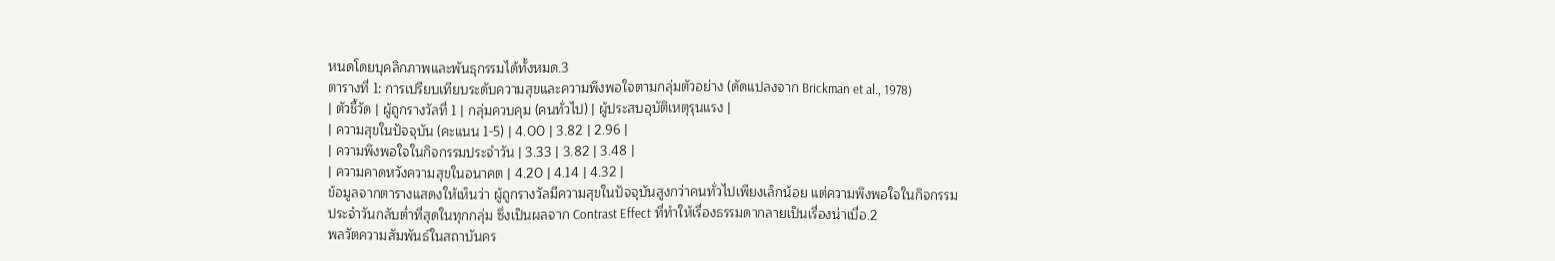หนดโดยบุคลิกภาพและพันธุกรรมได้ทั้งหมด.3
ตารางที่ 1: การเปรียบเทียบระดับความสุขและความพึงพอใจตามกลุ่มตัวอย่าง (ดัดแปลงจาก Brickman et al., 1978)
| ตัวชี้วัด | ผู้ถูกรางวัลที่ 1 | กลุ่มควบคุม (คนทั่วไป) | ผู้ประสบอุบัติเหตุรุนแรง |
| ความสุขในปัจจุบัน (คะแนน 1-5) | 4.00 | 3.82 | 2.96 |
| ความพึงพอใจในกิจกรรมประจำวัน | 3.33 | 3.82 | 3.48 |
| ความคาดหวังความสุขในอนาคต | 4.20 | 4.14 | 4.32 |
ข้อมูลจากตารางแสดงให้เห็นว่า ผู้ถูกรางวัลมีความสุขในปัจจุบันสูงกว่าคนทั่วไปเพียงเล็กน้อย แต่ความพึงพอใจในกิจกรรมประจำวันกลับต่ำที่สุดในทุกกลุ่ม ซึ่งเป็นผลจาก Contrast Effect ที่ทำให้เรื่องธรรมดากลายเป็นเรื่องน่าเบื่อ.2
พลวัตความสัมพันธ์ในสถาบันคร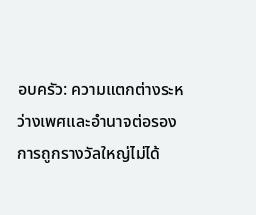อบครัว: ความแตกต่างระหว่างเพศและอำนาจต่อรอง
การถูกรางวัลใหญ่ไม่ได้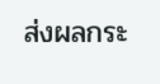ส่งผลกระ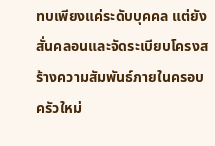ทบเพียงแค่ระดับบุคคล แต่ยังสั่นคลอนและจัดระเบียบโครงสร้างความสัมพันธ์ภายในครอบครัวใหม่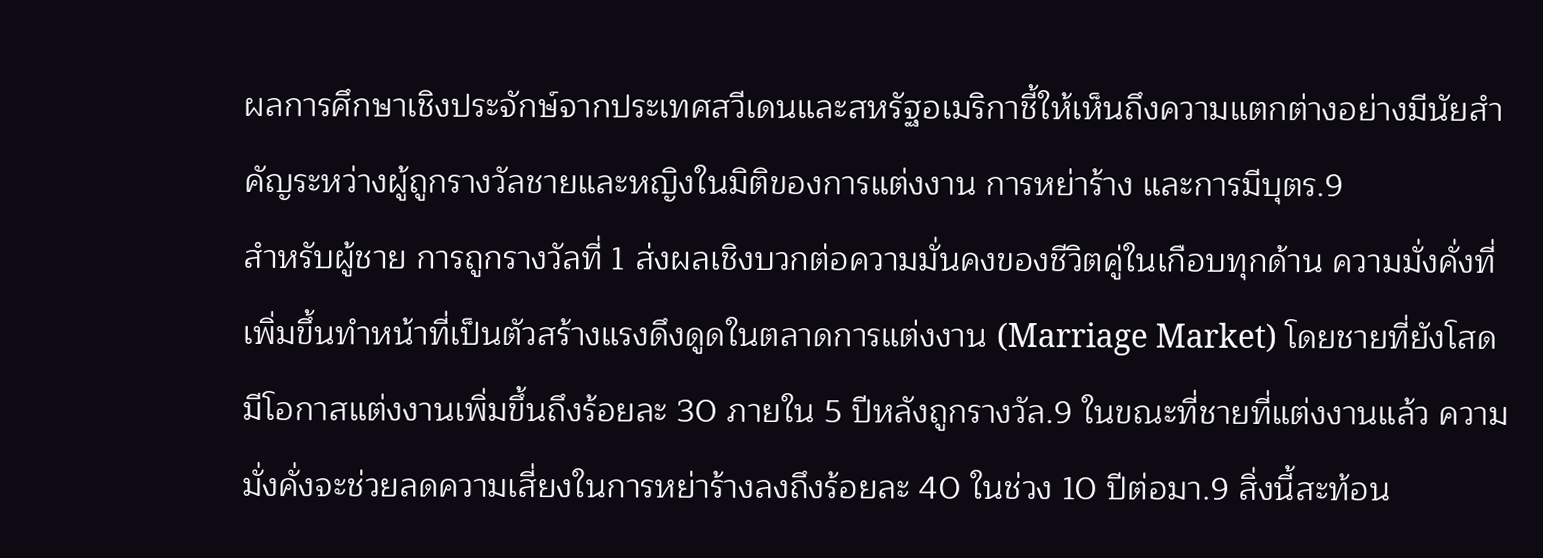ผลการศึกษาเชิงประจักษ์จากประเทศสวีเดนและสหรัฐอเมริกาชี้ให้เห็นถึงความแตกต่างอย่างมีนัยสำคัญระหว่างผู้ถูกรางวัลชายและหญิงในมิติของการแต่งงาน การหย่าร้าง และการมีบุตร.9
สำหรับผู้ชาย การถูกรางวัลที่ 1 ส่งผลเชิงบวกต่อความมั่นคงของชีวิตคู่ในเกือบทุกด้าน ความมั่งคั่งที่เพิ่มขึ้นทำหน้าที่เป็นตัวสร้างแรงดึงดูดในตลาดการแต่งงาน (Marriage Market) โดยชายที่ยังโสดมีโอกาสแต่งงานเพิ่มขึ้นถึงร้อยละ 30 ภายใน 5 ปีหลังถูกรางวัล.9 ในขณะที่ชายที่แต่งงานแล้ว ความมั่งคั่งจะช่วยลดความเสี่ยงในการหย่าร้างลงถึงร้อยละ 40 ในช่วง 10 ปีต่อมา.9 สิ่งนี้สะท้อน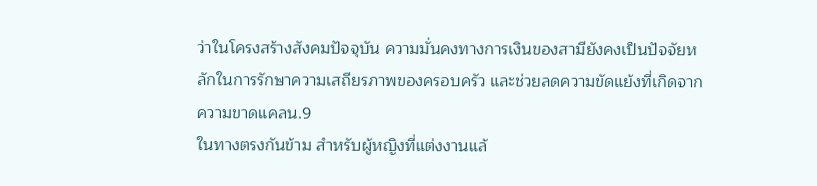ว่าในโครงสร้างสังคมปัจจุบัน ความมั่นคงทางการเงินของสามียังคงเป็นปัจจัยหลักในการรักษาความเสถียรภาพของครอบครัว และช่วยลดความขัดแย้งที่เกิดจากความขาดแคลน.9
ในทางตรงกันข้าม สำหรับผู้หญิงที่แต่งงานแล้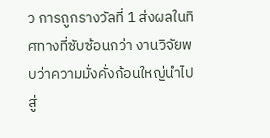ว การถูกรางวัลที่ 1 ส่งผลในทิศทางที่ซับซ้อนกว่า งานวิจัยพบว่าความมั่งคั่งก้อนใหญ่นำไปสู่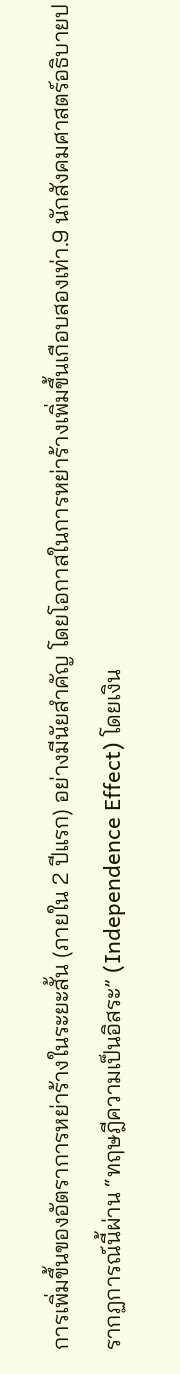การเพิ่มขึ้นของอัตราการหย่าร้างในระยะสั้น (ภายใน 2 ปีแรก) อย่างมีนัยสำคัญ โดยโอกาสในการหย่าร้างเพิ่มขึ้นเกือบสองเท่า.9 นักสังคมศาสตร์อธิบายปรากฏการณ์นี้ผ่าน “ทฤษฎีความเป็นอิสระ” (Independence Effect) โดยเงิน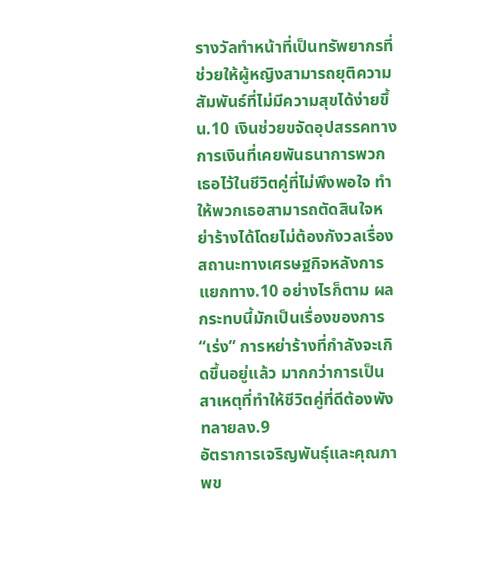รางวัลทำหน้าที่เป็นทรัพยากรที่ช่วยให้ผู้หญิงสามารถยุติความสัมพันธ์ที่ไม่มีความสุขได้ง่ายขึ้น.10 เงินช่วยขจัดอุปสรรคทางการเงินที่เคยพันธนาการพวกเธอไว้ในชีวิตคู่ที่ไม่พึงพอใจ ทำให้พวกเธอสามารถตัดสินใจหย่าร้างได้โดยไม่ต้องกังวลเรื่องสถานะทางเศรษฐกิจหลังการแยกทาง.10 อย่างไรก็ตาม ผลกระทบนี้มักเป็นเรื่องของการ “เร่ง” การหย่าร้างที่กำลังจะเกิดขึ้นอยู่แล้ว มากกว่าการเป็นสาเหตุที่ทำให้ชีวิตคู่ที่ดีต้องพังทลายลง.9
อัตราการเจริญพันธุ์และคุณภาพข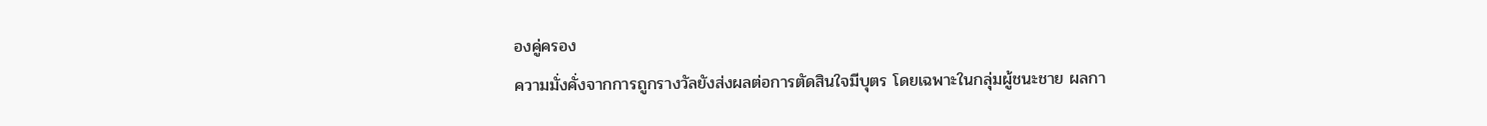องคู่ครอง
ความมั่งคั่งจากการถูกรางวัลยังส่งผลต่อการตัดสินใจมีบุตร โดยเฉพาะในกลุ่มผู้ชนะชาย ผลกา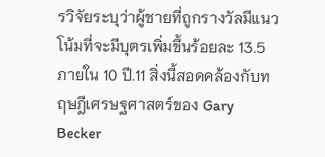รวิจัยระบุว่าผู้ชายที่ถูกรางวัลมีแนวโน้มที่จะมีบุตรเพิ่มขึ้นร้อยละ 13.5 ภายใน 10 ปี.11 สิ่งนี้สอดคล้องกับทฤษฎีเศรษฐศาสตร์ของ Gary Becker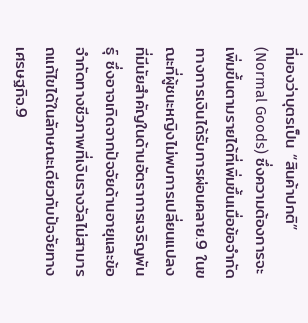ที่มองว่าบุตรเป็น “สินค้าปกติ” (Normal Goods) ซึ่งความต้องการจะเพิ่มขึ้นตามรายได้ที่เพิ่มขึ้นเมื่อข้อจำกัดทางการเงินได้รับการผ่อนคลาย.9 ในขณะที่ผู้ชนะหญิงไม่พบการเปลี่ยนแปลงที่มีนัยสำคัญในด้านอัตราการเจริญพันธุ์ ซึ่งอาจเกิดจากปัจจัยด้านอายุและข้อจำกัดทางชีวภาพที่เงินรางวัลไม่สามารถแก้ไขได้ในลักษณะเดียวกับปัจจัยทางเศรษฐกิจ.9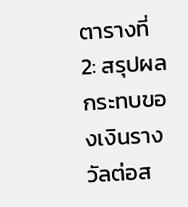ตารางที่ 2: สรุปผลกระทบของเงินรางวัลต่อส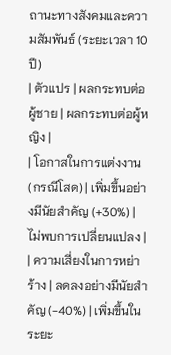ถานะทางสังคมและความสัมพันธ์ (ระยะเวลา 10 ปี)
| ตัวแปร | ผลกระทบต่อผู้ชาย | ผลกระทบต่อผู้หญิง |
| โอกาสในการแต่งงาน (กรณีโสด) | เพิ่มขึ้นอย่างมีนัยสำคัญ (+30%) | ไม่พบการเปลี่ยนแปลง |
| ความเสี่ยงในการหย่าร้าง | ลดลงอย่างมีนัยสำคัญ (-40%) | เพิ่มขึ้นในระยะ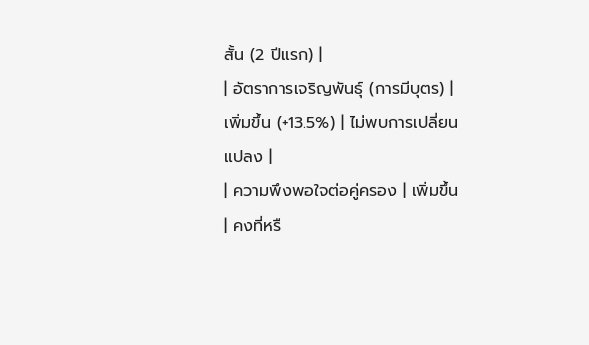สั้น (2 ปีแรก) |
| อัตราการเจริญพันธุ์ (การมีบุตร) | เพิ่มขึ้น (+13.5%) | ไม่พบการเปลี่ยนแปลง |
| ความพึงพอใจต่อคู่ครอง | เพิ่มขึ้น | คงที่หรื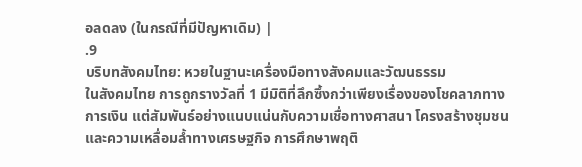อลดลง (ในกรณีที่มีปัญหาเดิม) |
.9
บริบทสังคมไทย: หวยในฐานะเครื่องมือทางสังคมและวัฒนธรรม
ในสังคมไทย การถูกรางวัลที่ 1 มีมิติที่ลึกซึ้งกว่าเพียงเรื่องของโชคลาภทางการเงิน แต่สัมพันธ์อย่างแนบแน่นกับความเชื่อทางศาสนา โครงสร้างชุมชน และความเหลื่อมล้ำทางเศรษฐกิจ การศึกษาพฤติ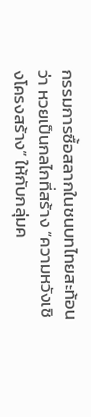กรรมการซื้อสลากในชนบทไทยสะท้อนว่า หวยเป็นกลไกที่สร้าง “ความหวังเชิงโครงสร้าง” ให้กับกลุ่มค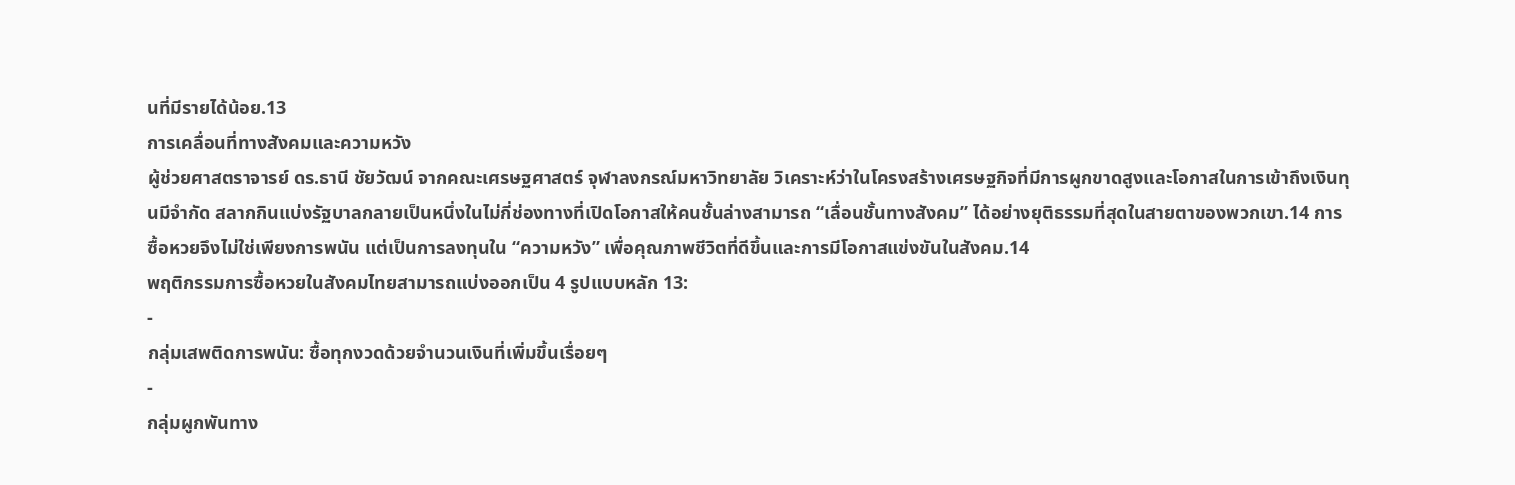นที่มีรายได้น้อย.13
การเคลื่อนที่ทางสังคมและความหวัง
ผู้ช่วยศาสตราจารย์ ดร.ธานี ชัยวัฒน์ จากคณะเศรษฐศาสตร์ จุฬาลงกรณ์มหาวิทยาลัย วิเคราะห์ว่าในโครงสร้างเศรษฐกิจที่มีการผูกขาดสูงและโอกาสในการเข้าถึงเงินทุนมีจำกัด สลากกินแบ่งรัฐบาลกลายเป็นหนึ่งในไม่กี่ช่องทางที่เปิดโอกาสให้คนชั้นล่างสามารถ “เลื่อนชั้นทางสังคม” ได้อย่างยุติธรรมที่สุดในสายตาของพวกเขา.14 การซื้อหวยจึงไม่ใช่เพียงการพนัน แต่เป็นการลงทุนใน “ความหวัง” เพื่อคุณภาพชีวิตที่ดีขึ้นและการมีโอกาสแข่งขันในสังคม.14
พฤติกรรมการซื้อหวยในสังคมไทยสามารถแบ่งออกเป็น 4 รูปแบบหลัก 13:
-
กลุ่มเสพติดการพนัน: ซื้อทุกงวดด้วยจำนวนเงินที่เพิ่มขึ้นเรื่อยๆ
-
กลุ่มผูกพันทาง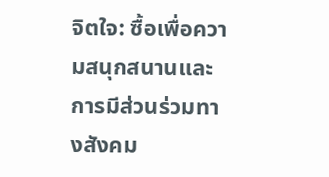จิตใจ: ซื้อเพื่อความสนุกสนานและการมีส่วนร่วมทางสังคม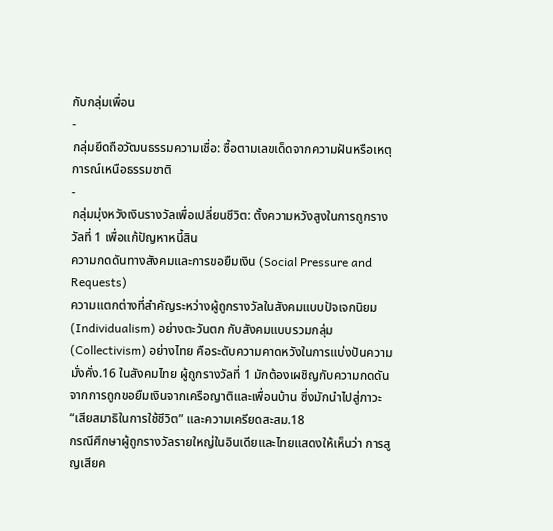กับกลุ่มเพื่อน
-
กลุ่มยึดถือวัฒนธรรมความเชื่อ: ซื้อตามเลขเด็ดจากความฝันหรือเหตุการณ์เหนือธรรมชาติ
-
กลุ่มมุ่งหวังเงินรางวัลเพื่อเปลี่ยนชีวิต: ตั้งความหวังสูงในการถูกรางวัลที่ 1 เพื่อแก้ปัญหาหนี้สิน
ความกดดันทางสังคมและการขอยืมเงิน (Social Pressure and Requests)
ความแตกต่างที่สำคัญระหว่างผู้ถูกรางวัลในสังคมแบบปัจเจกนิยม (Individualism) อย่างตะวันตก กับสังคมแบบรวมกลุ่ม (Collectivism) อย่างไทย คือระดับความคาดหวังในการแบ่งปันความมั่งคั่ง.16 ในสังคมไทย ผู้ถูกรางวัลที่ 1 มักต้องเผชิญกับความกดดันจากการถูกขอยืมเงินจากเครือญาติและเพื่อนบ้าน ซึ่งมักนำไปสู่ภาวะ “เสียสมาธิในการใช้ชีวิต” และความเครียดสะสม.18
กรณีศึกษาผู้ถูกรางวัลรายใหญ่ในอินเดียและไทยแสดงให้เห็นว่า การสูญเสียค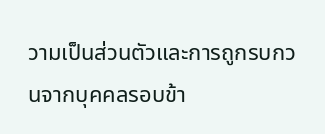วามเป็นส่วนตัวและการถูกรบกวนจากบุคคลรอบข้า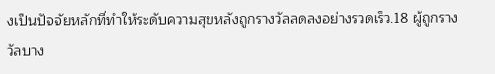งเป็นปัจจัยหลักที่ทำให้ระดับความสุขหลังถูกรางวัลลดลงอย่างรวดเร็ว.18 ผู้ถูกรางวัลบาง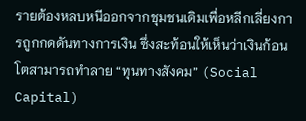รายต้องหลบหนีออกจากชุมชนเดิมเพื่อหลีกเลี่ยงการถูกกดดันทางการเงิน ซึ่งสะท้อนให้เห็นว่าเงินก้อนโตสามารถทำลาย “ทุนทางสังคม” (Social Capital)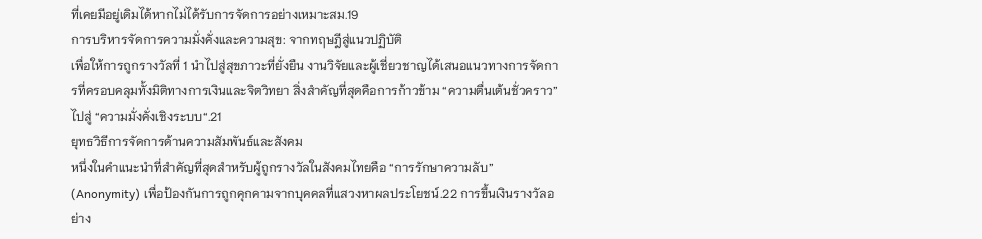ที่เคยมีอยู่เดิมได้หากไม่ได้รับการจัดการอย่างเหมาะสม.19
การบริหารจัดการความมั่งคั่งและความสุข: จากทฤษฎีสู่แนวปฏิบัติ
เพื่อให้การถูกรางวัลที่ 1 นำไปสู่สุขภาวะที่ยั่งยืน งานวิจัยและผู้เชี่ยวชาญได้เสนอแนวทางการจัดการที่ครอบคลุมทั้งมิติทางการเงินและจิตวิทยา สิ่งสำคัญที่สุดคือการก้าวข้าม “ความตื่นเต้นชั่วคราว” ไปสู่ “ความมั่งคั่งเชิงระบบ“.21
ยุทธวิธีการจัดการด้านความสัมพันธ์และสังคม
หนึ่งในคำแนะนำที่สำคัญที่สุดสำหรับผู้ถูกรางวัลในสังคมไทยคือ “การรักษาความลับ” (Anonymity) เพื่อป้องกันการถูกคุกคามจากบุคคลที่แสวงหาผลประโยชน์.22 การขึ้นเงินรางวัลอย่าง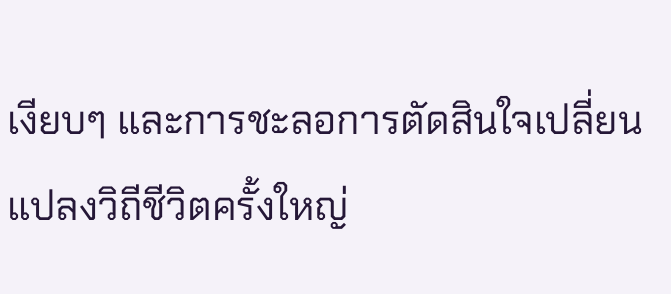เงียบๆ และการชะลอการตัดสินใจเปลี่ยนแปลงวิถีชีวิตครั้งใหญ่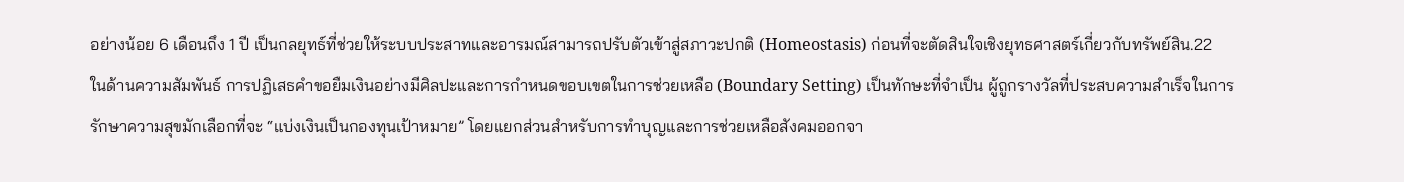อย่างน้อย 6 เดือนถึง 1 ปี เป็นกลยุทธ์ที่ช่วยให้ระบบประสาทและอารมณ์สามารถปรับตัวเข้าสู่สภาวะปกติ (Homeostasis) ก่อนที่จะตัดสินใจเชิงยุทธศาสตร์เกี่ยวกับทรัพย์สิน.22
ในด้านความสัมพันธ์ การปฏิเสธคำขอยืมเงินอย่างมีศิลปะและการกำหนดขอบเขตในการช่วยเหลือ (Boundary Setting) เป็นทักษะที่จำเป็น ผู้ถูกรางวัลที่ประสบความสำเร็จในการรักษาความสุขมักเลือกที่จะ “แบ่งเงินเป็นกองทุนเป้าหมาย” โดยแยกส่วนสำหรับการทำบุญและการช่วยเหลือสังคมออกจา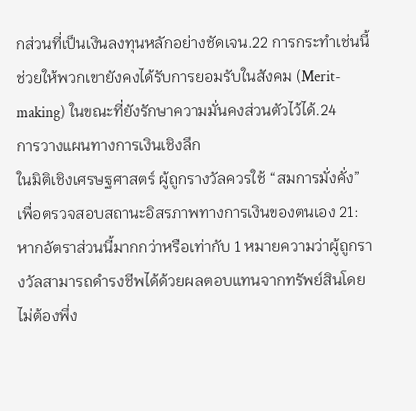กส่วนที่เป็นเงินลงทุนหลักอย่างชัดเจน.22 การกระทำเช่นนี้ช่วยให้พวกเขายังคงได้รับการยอมรับในสังคม (Merit-making) ในขณะที่ยังรักษาความมั่นคงส่วนตัวไว้ได้.24
การวางแผนทางการเงินเชิงลึก
ในมิติเชิงเศรษฐศาสตร์ ผู้ถูกรางวัลควรใช้ “สมการมั่งคั่ง” เพื่อตรวจสอบสถานะอิสรภาพทางการเงินของตนเอง 21:
หากอัตราส่วนนี้มากกว่าหรือเท่ากับ 1 หมายความว่าผู้ถูกรางวัลสามารถดำรงชีพได้ด้วยผลตอบแทนจากทรัพย์สินโดยไม่ต้องพึ่ง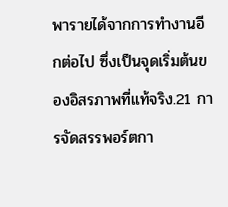พารายได้จากการทำงานอีกต่อไป ซึ่งเป็นจุดเริ่มต้นของอิสรภาพที่แท้จริง.21 การจัดสรรพอร์ตกา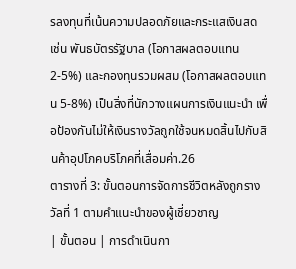รลงทุนที่เน้นความปลอดภัยและกระแสเงินสด เช่น พันธบัตรรัฐบาล (โอกาสผลตอบแทน 2-5%) และกองทุนรวมผสม (โอกาสผลตอบแทน 5-8%) เป็นสิ่งที่นักวางแผนการเงินแนะนำ เพื่อป้องกันไม่ให้เงินรางวัลถูกใช้จนหมดสิ้นไปกับสินค้าอุปโภคบริโภคที่เสื่อมค่า.26
ตารางที่ 3: ขั้นตอนการจัดการชีวิตหลังถูกรางวัลที่ 1 ตามคำแนะนำของผู้เชี่ยวชาญ
| ขั้นตอน | การดำเนินกา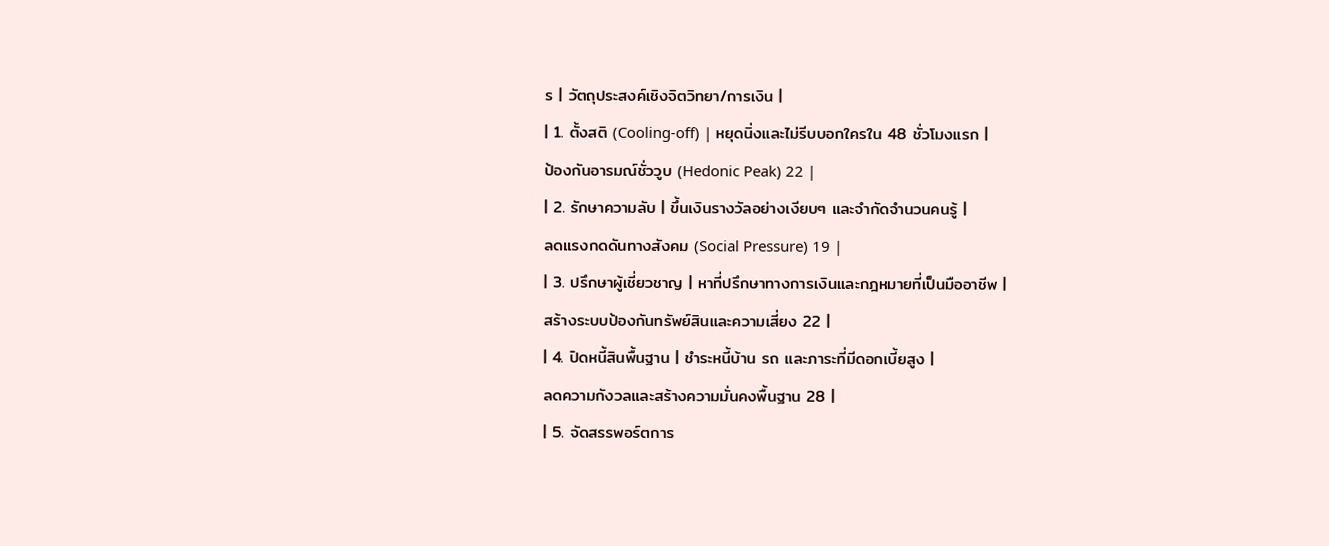ร | วัตถุประสงค์เชิงจิตวิทยา/การเงิน |
| 1. ตั้งสติ (Cooling-off) | หยุดนิ่งและไม่รีบบอกใครใน 48 ชั่วโมงแรก |
ป้องกันอารมณ์ชั่ววูบ (Hedonic Peak) 22 |
| 2. รักษาความลับ | ขึ้นเงินรางวัลอย่างเงียบๆ และจำกัดจำนวนคนรู้ |
ลดแรงกดดันทางสังคม (Social Pressure) 19 |
| 3. ปรึกษาผู้เชี่ยวชาญ | หาที่ปรึกษาทางการเงินและกฎหมายที่เป็นมืออาชีพ |
สร้างระบบป้องกันทรัพย์สินและความเสี่ยง 22 |
| 4. ปิดหนี้สินพื้นฐาน | ชำระหนี้บ้าน รถ และภาระที่มีดอกเบี้ยสูง |
ลดความกังวลและสร้างความมั่นคงพื้นฐาน 28 |
| 5. จัดสรรพอร์ตการ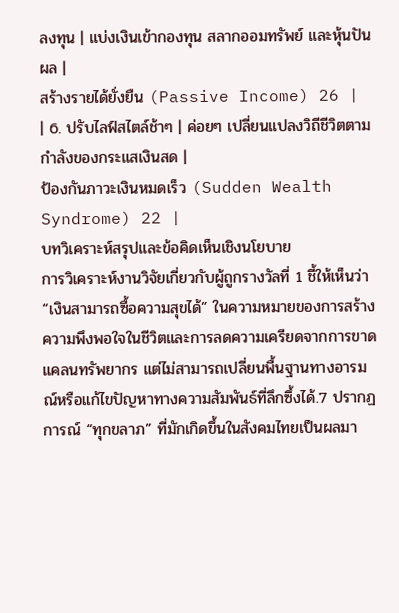ลงทุน | แบ่งเงินเข้ากองทุน สลากออมทรัพย์ และหุ้นปันผล |
สร้างรายได้ยั่งยืน (Passive Income) 26 |
| 6. ปรับไลฟ์สไตล์ช้าๆ | ค่อยๆ เปลี่ยนแปลงวิถีชีวิตตามกำลังของกระแสเงินสด |
ป้องกันภาวะเงินหมดเร็ว (Sudden Wealth Syndrome) 22 |
บทวิเคราะห์สรุปและข้อคิดเห็นเชิงนโยบาย
การวิเคราะห์งานวิจัยเกี่ยวกับผู้ถูกรางวัลที่ 1 ชี้ให้เห็นว่า “เงินสามารถซื้อความสุขได้” ในความหมายของการสร้างความพึงพอใจในชีวิตและการลดความเครียดจากการขาดแคลนทรัพยากร แต่ไม่สามารถเปลี่ยนพื้นฐานทางอารมณ์หรือแก้ไขปัญหาทางความสัมพันธ์ที่ลึกซึ้งได้.7 ปรากฏการณ์ “ทุกขลาภ” ที่มักเกิดขึ้นในสังคมไทยเป็นผลมา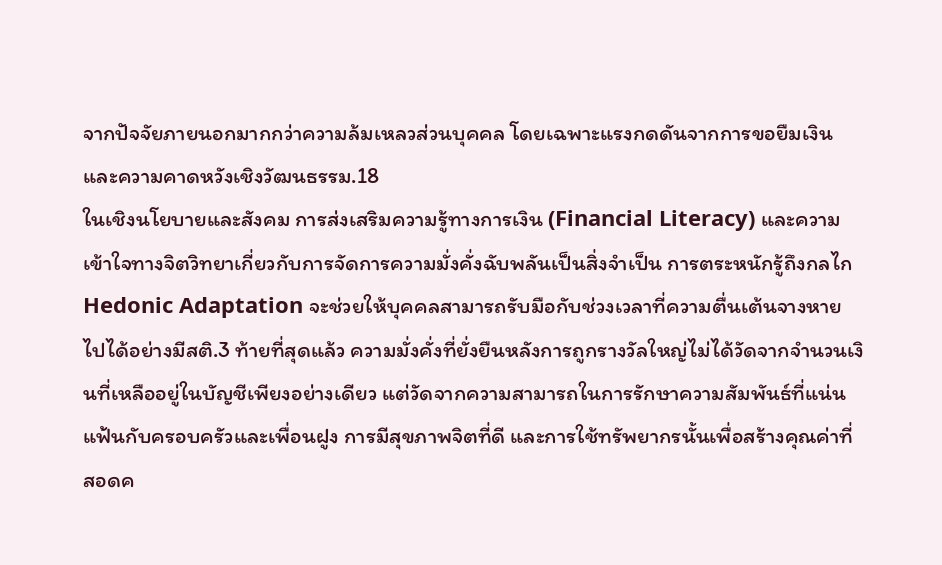จากปัจจัยภายนอกมากกว่าความล้มเหลวส่วนบุคคล โดยเฉพาะแรงกดดันจากการขอยืมเงินและความคาดหวังเชิงวัฒนธรรม.18
ในเชิงนโยบายและสังคม การส่งเสริมความรู้ทางการเงิน (Financial Literacy) และความเข้าใจทางจิตวิทยาเกี่ยวกับการจัดการความมั่งคั่งฉับพลันเป็นสิ่งจำเป็น การตระหนักรู้ถึงกลไก Hedonic Adaptation จะช่วยให้บุคคลสามารถรับมือกับช่วงเวลาที่ความตื่นเต้นจางหายไปได้อย่างมีสติ.3 ท้ายที่สุดแล้ว ความมั่งคั่งที่ยั่งยืนหลังการถูกรางวัลใหญ่ไม่ได้วัดจากจำนวนเงินที่เหลืออยู่ในบัญชีเพียงอย่างเดียว แต่วัดจากความสามารถในการรักษาความสัมพันธ์ที่แน่นแฟ้นกับครอบครัวและเพื่อนฝูง การมีสุขภาพจิตที่ดี และการใช้ทรัพยากรนั้นเพื่อสร้างคุณค่าที่สอดค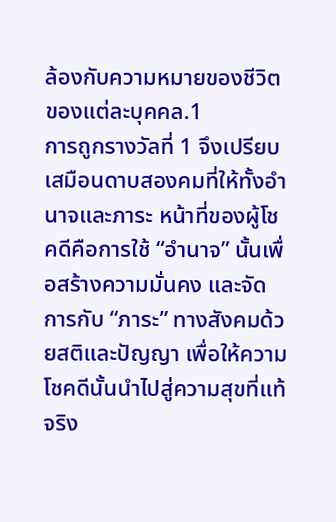ล้องกับความหมายของชีวิตของแต่ละบุคคล.1
การถูกรางวัลที่ 1 จึงเปรียบเสมือนดาบสองคมที่ให้ทั้งอำนาจและภาระ หน้าที่ของผู้โชคดีคือการใช้ “อำนาจ” นั้นเพื่อสร้างความมั่นคง และจัดการกับ “ภาระ” ทางสังคมด้วยสติและปัญญา เพื่อให้ความโชคดีนั้นนำไปสู่ความสุขที่แท้จริง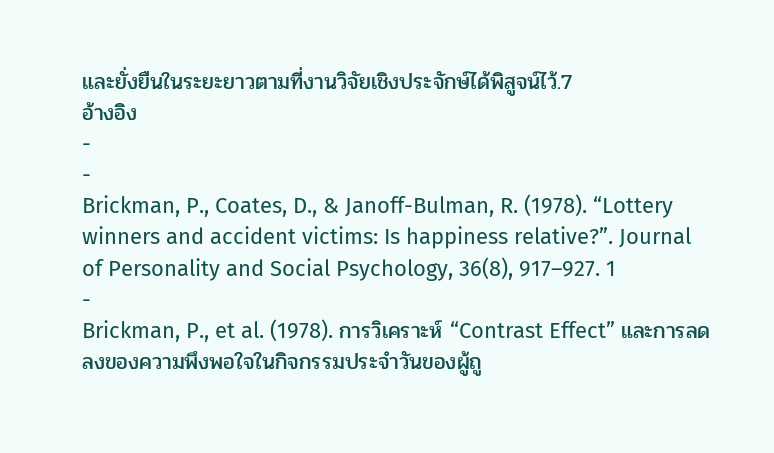และยั่งยืนในระยะยาวตามที่งานวิจัยเชิงประจักษ์ได้พิสูจน์ไว้.7
อ้างอิง
-
-
Brickman, P., Coates, D., & Janoff-Bulman, R. (1978). “Lottery winners and accident victims: Is happiness relative?”. Journal of Personality and Social Psychology, 36(8), 917–927. 1
-
Brickman, P., et al. (1978). การวิเคราะห์ “Contrast Effect” และการลดลงของความพึงพอใจในกิจกรรมประจำวันของผู้ถู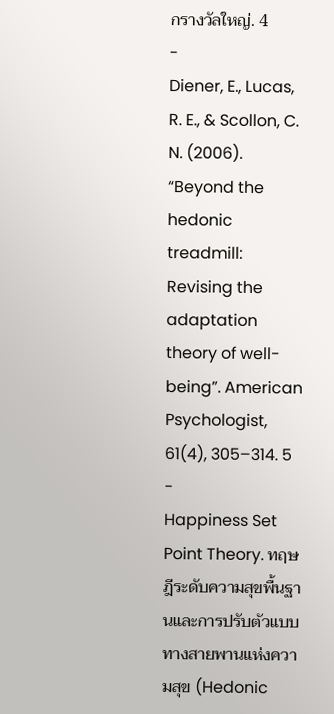กรางวัลใหญ่. 4
-
Diener, E., Lucas, R. E., & Scollon, C. N. (2006). “Beyond the hedonic treadmill: Revising the adaptation theory of well-being”. American Psychologist, 61(4), 305–314. 5
-
Happiness Set Point Theory. ทฤษฎีระดับความสุขพื้นฐานและการปรับตัวแบบทางสายพานแห่งความสุข (Hedonic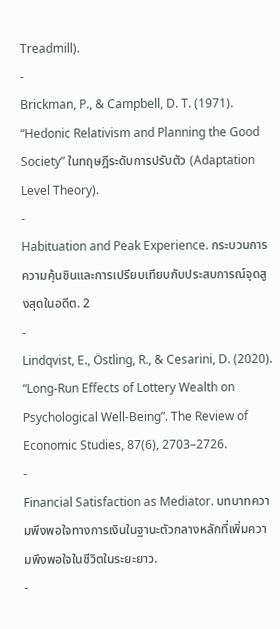Treadmill).
-
Brickman, P., & Campbell, D. T. (1971). “Hedonic Relativism and Planning the Good Society” ในทฤษฎีระดับการปรับตัว (Adaptation Level Theory).
-
Habituation and Peak Experience. กระบวนการความคุ้นชินและการเปรียบเทียบกับประสบการณ์จุดสูงสุดในอดีต. 2
-
Lindqvist, E., Östling, R., & Cesarini, D. (2020). “Long-Run Effects of Lottery Wealth on Psychological Well-Being”. The Review of Economic Studies, 87(6), 2703–2726.
-
Financial Satisfaction as Mediator. บทบาทความพึงพอใจทางการเงินในฐานะตัวกลางหลักที่เพิ่มความพึงพอใจในชีวิตในระยะยาว.
-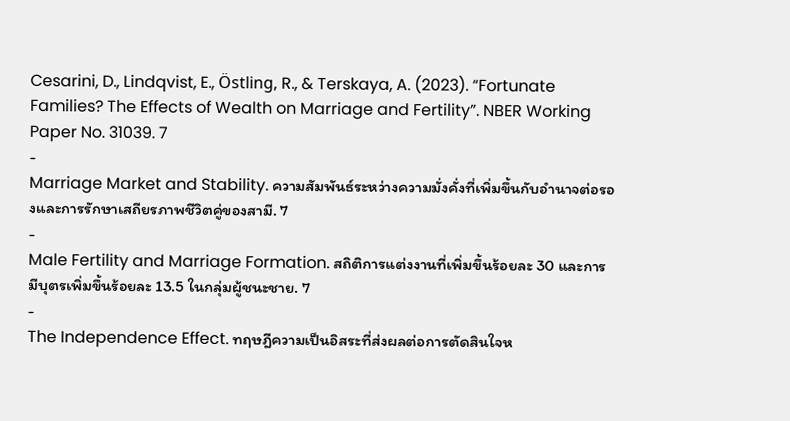Cesarini, D., Lindqvist, E., Östling, R., & Terskaya, A. (2023). “Fortunate Families? The Effects of Wealth on Marriage and Fertility”. NBER Working Paper No. 31039. 7
-
Marriage Market and Stability. ความสัมพันธ์ระหว่างความมั่งคั่งที่เพิ่มขึ้นกับอำนาจต่อรองและการรักษาเสถียรภาพชีวิตคู่ของสามี. 7
-
Male Fertility and Marriage Formation. สถิติการแต่งงานที่เพิ่มขึ้นร้อยละ 30 และการมีบุตรเพิ่มขึ้นร้อยละ 13.5 ในกลุ่มผู้ชนะชาย. 7
-
The Independence Effect. ทฤษฎีความเป็นอิสระที่ส่งผลต่อการตัดสินใจห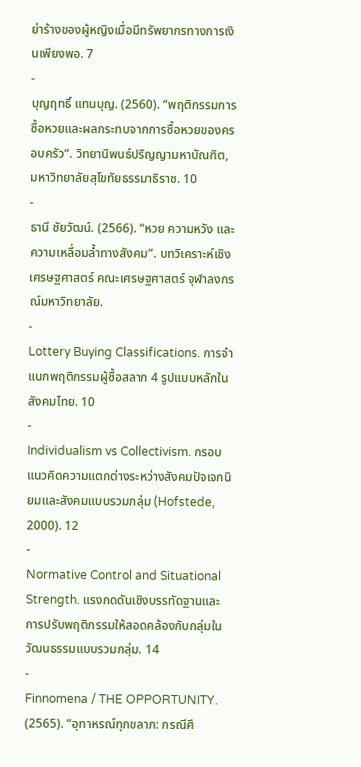ย่าร้างของผู้หญิงเมื่อมีทรัพยากรทางการเงินเพียงพอ. 7
-
บุญฤทธิ์ แทนบุญ. (2560). “พฤติกรรมการซื้อหวยและผลกระทบจากการซื้อหวยของครอบครัว“. วิทยานิพนธ์ปริญญามหาบัณฑิต, มหาวิทยาลัยสุโขทัยธรรมาธิราช. 10
-
ธานี ชัยวัฒน์. (2566). “หวย ความหวัง และความเหลื่อมล้ำทางสังคม”. บทวิเคราะห์เชิงเศรษฐศาสตร์ คณะเศรษฐศาสตร์ จุฬาลงกรณ์มหาวิทยาลัย.
-
Lottery Buying Classifications. การจำแนกพฤติกรรมผู้ซื้อสลาก 4 รูปแบบหลักในสังคมไทย. 10
-
Individualism vs Collectivism. กรอบแนวคิดความแตกต่างระหว่างสังคมปัจเจกนิยมและสังคมแบบรวมกลุ่ม (Hofstede, 2000). 12
-
Normative Control and Situational Strength. แรงกดดันเชิงบรรทัดฐานและการปรับพฤติกรรมให้สอดคล้องกับกลุ่มในวัฒนธรรมแบบรวมกลุ่ม. 14
-
Finnomena / THE OPPORTUNITY. (2565). “อุทาหรณ์ทุกขลาภ: กรณีศึ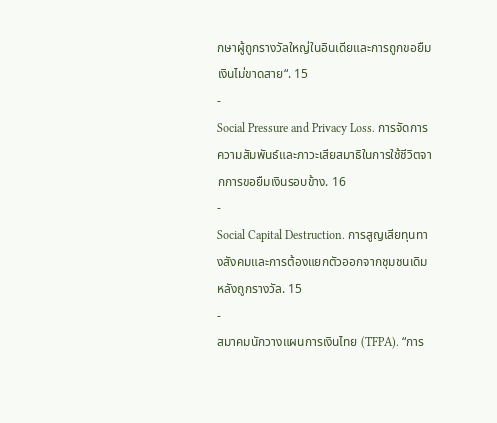กษาผู้ถูกรางวัลใหญ่ในอินเดียและการถูกขอยืมเงินไม่ขาดสาย“. 15
-
Social Pressure and Privacy Loss. การจัดการความสัมพันธ์และภาวะเสียสมาธิในการใช้ชีวิตจากการขอยืมเงินรอบข้าง. 16
-
Social Capital Destruction. การสูญเสียทุนทางสังคมและการต้องแยกตัวออกจากชุมชนเดิมหลังถูกรางวัล. 15
-
สมาคมนักวางแผนการเงินไทย (TFPA). “การ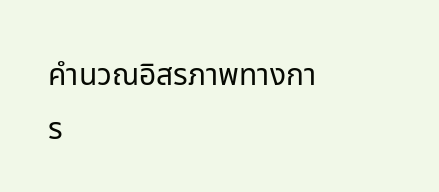คำนวณอิสรภาพทางการ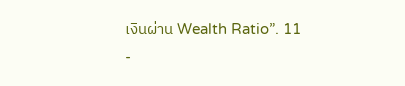เงินผ่าน Wealth Ratio”. 11
-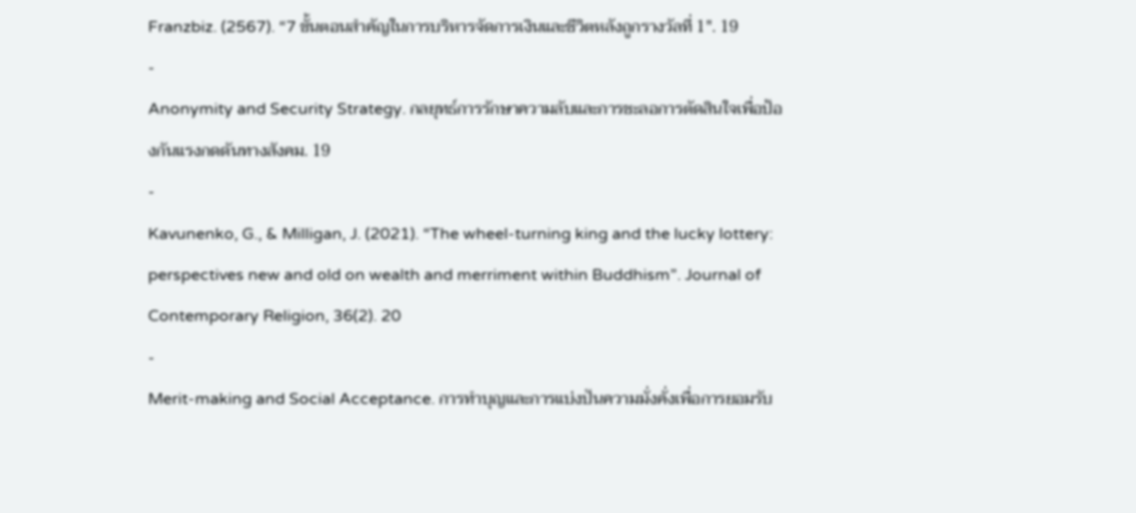Franzbiz. (2567). “7 ขั้นตอนสำคัญในการบริหารจัดการเงินและชีวิตหลังถูกรางวัลที่ 1″. 19
-
Anonymity and Security Strategy. กลยุทธ์การรักษาความลับและการชะลอการตัดสินใจเพื่อป้องกันแรงกดดันทางสังคม. 19
-
Kavunenko, G., & Milligan, J. (2021). “The wheel-turning king and the lucky lottery: perspectives new and old on wealth and merriment within Buddhism”. Journal of Contemporary Religion, 36(2). 20
-
Merit-making and Social Acceptance. การทำบุญและการแบ่งปันความมั่งคั่งเพื่อการยอมรับ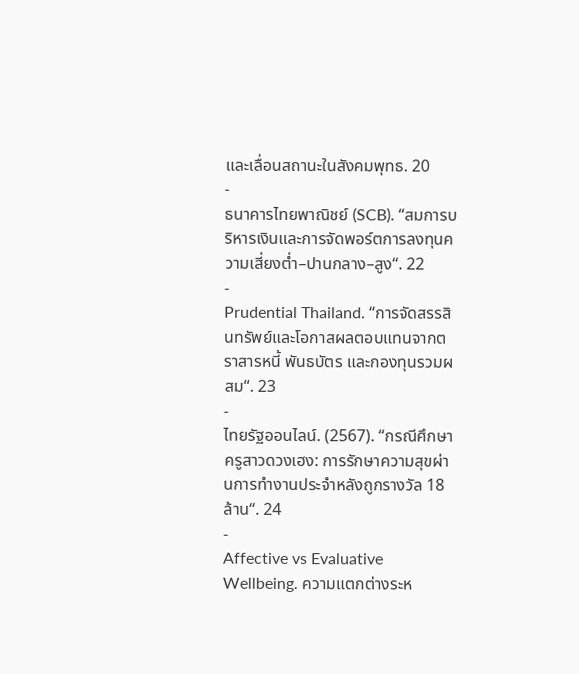และเลื่อนสถานะในสังคมพุทธ. 20
-
ธนาคารไทยพาณิชย์ (SCB). “สมการบริหารเงินและการจัดพอร์ตการลงทุนความเสี่ยงต่ำ–ปานกลาง–สูง“. 22
-
Prudential Thailand. “การจัดสรรสินทรัพย์และโอกาสผลตอบแทนจากตราสารหนี้ พันธบัตร และกองทุนรวมผสม“. 23
-
ไทยรัฐออนไลน์. (2567). “กรณีศึกษาครูสาวดวงเฮง: การรักษาความสุขผ่านการทำงานประจำหลังถูกรางวัล 18 ล้าน“. 24
-
Affective vs Evaluative Wellbeing. ความแตกต่างระห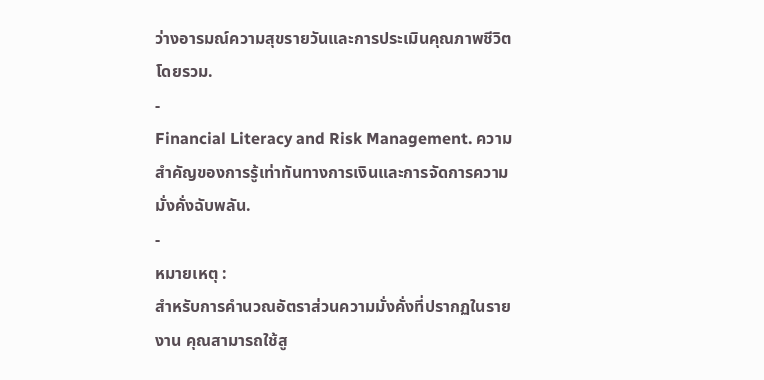ว่างอารมณ์ความสุขรายวันและการประเมินคุณภาพชีวิตโดยรวม.
-
Financial Literacy and Risk Management. ความสำคัญของการรู้เท่าทันทางการเงินและการจัดการความมั่งคั่งฉับพลัน.
-
หมายเหตุ :
สำหรับการคำนวณอัตราส่วนความมั่งคั่งที่ปรากฏในรายงาน คุณสามารถใช้สู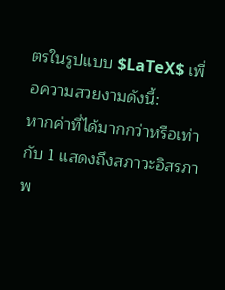ตรในรูปแบบ $LaTeX$ เพื่อความสวยงามดังนี้:
หากค่าที่ได้มากกว่าหรือเท่ากับ 1 แสดงถึงสภาวะอิสรภาพ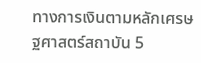ทางการเงินตามหลักเศรษฐศาสตร์สถาบัน 5